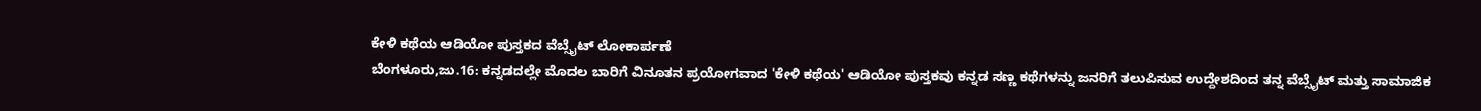ಕೇಳಿ ಕಥೆಯ ಆಡಿಯೋ ಪುಸ್ತಕದ ವೆಬ್ಸೈಟ್ ಲೋಕಾರ್ಪಣೆ
ಬೆಂಗಳೂರು,ಜು.16: ಕನ್ನಡದಲ್ಲೇ ಮೊದಲ ಬಾರಿಗೆ ವಿನೂತನ ಪ್ರಯೋಗವಾದ 'ಕೇಳಿ ಕಥೆಯ' ಆಡಿಯೋ ಪುಸ್ತಕವು ಕನ್ನಡ ಸಣ್ಣ ಕಥೆಗಳನ್ನು ಜನರಿಗೆ ತಲುಪಿಸುವ ಉದ್ದೇಶದಿಂದ ತನ್ನ ವೆಬ್ಸೈಟ್ ಮತ್ತು ಸಾಮಾಜಿಕ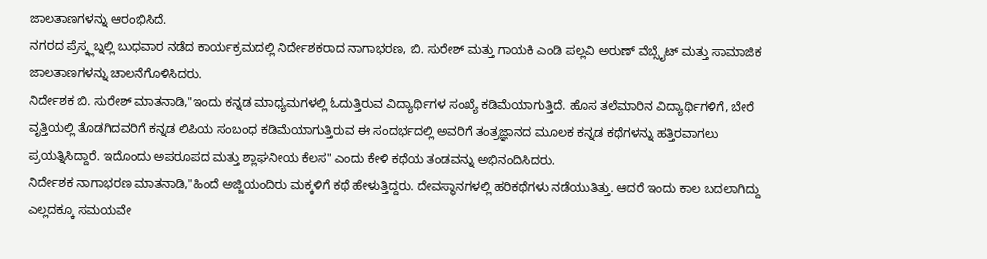ಜಾಲತಾಣಗಳನ್ನು ಆರಂಭಿಸಿದೆ.
ನಗರದ ಪ್ರೆಸ್ಕ್ಲಬ್ನಲ್ಲಿ ಬುಧವಾರ ನಡೆದ ಕಾರ್ಯಕ್ರಮದಲ್ಲಿ ನಿರ್ದೇಶಕರಾದ ನಾಗಾಭರಣ, ಬಿ. ಸುರೇಶ್ ಮತ್ತು ಗಾಯಕಿ ಎಂಡಿ ಪಲ್ಲವಿ ಅರುಣ್ ವೆಬ್ಸೈಟ್ ಮತ್ತು ಸಾಮಾಜಿಕ ಜಾಲತಾಣಗಳನ್ನು ಚಾಲನೆಗೊಳಿಸಿದರು.
ನಿರ್ದೇಶಕ ಬಿ. ಸುರೇಶ್ ಮಾತನಾಡಿ,"ಇಂದು ಕನ್ನಡ ಮಾಧ್ಯಮಗಳಲ್ಲಿ ಓದುತ್ತಿರುವ ವಿದ್ಯಾರ್ಥಿಗಳ ಸಂಖ್ಯೆ ಕಡಿಮೆಯಾಗುತ್ತಿದೆ. ಹೊಸ ತಲೆಮಾರಿನ ವಿದ್ಯಾರ್ಥಿಗಳಿಗೆ, ಬೇರೆ ವೃತ್ತಿಯಲ್ಲಿ ತೊಡಗಿದವರಿಗೆ ಕನ್ನಡ ಲಿಪಿಯ ಸಂಬಂಧ ಕಡಿಮೆಯಾಗುತ್ತಿರುವ ಈ ಸಂದರ್ಭದಲ್ಲಿ ಅವರಿಗೆ ತಂತ್ರಜ್ಞಾನದ ಮೂಲಕ ಕನ್ನಡ ಕಥೆಗಳನ್ನು ಹತ್ತಿರವಾಗಲು ಪ್ರಯತ್ನಿಸಿದ್ದಾರೆ. ಇದೊಂದು ಅಪರೂಪದ ಮತ್ತು ಶ್ಲಾಘನೀಯ ಕೆಲಸ" ಎಂದು ಕೇಳಿ ಕಥೆಯ ತಂಡವನ್ನು ಅಭಿನಂದಿಸಿದರು.
ನಿರ್ದೇಶಕ ನಾಗಾಭರಣ ಮಾತನಾಡಿ,"ಹಿಂದೆ ಅಜ್ಜಿಯಂದಿರು ಮಕ್ಕಳಿಗೆ ಕಥೆ ಹೇಳುತ್ತಿದ್ದರು. ದೇವಸ್ಥಾನಗಳಲ್ಲಿ ಹರಿಕಥೆಗಳು ನಡೆಯುತಿತ್ತು. ಆದರೆ ಇಂದು ಕಾಲ ಬದಲಾಗಿದ್ದು ಎಲ್ಲದಕ್ಕೂ ಸಮಯವೇ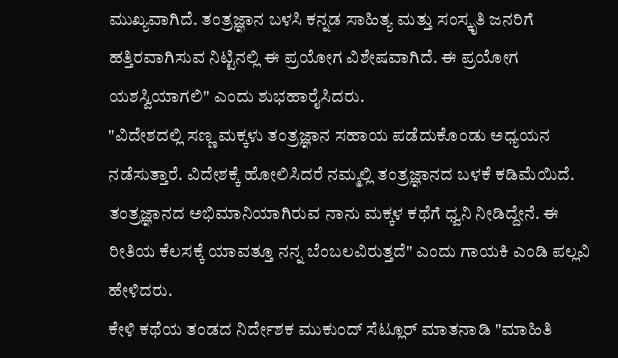ಮುಖ್ಯವಾಗಿದೆ. ತಂತ್ರಜ್ಞಾನ ಬಳಸಿ ಕನ್ನಡ ಸಾಹಿತ್ಯ ಮತ್ತು ಸಂಸ್ಕೃತಿ ಜನರಿಗೆ ಹತ್ತಿರವಾಗಿಸುವ ನಿಟ್ಟಿನಲ್ಲಿ ಈ ಪ್ರಯೋಗ ವಿಶೇಷವಾಗಿದೆ. ಈ ಪ್ರಯೋಗ ಯಶಸ್ವಿಯಾಗಲಿ" ಎಂದು ಶುಭಹಾರೈಸಿದರು.
"ವಿದೇಶದಲ್ಲಿ ಸಣ್ಣ ಮಕ್ಕಳು ತಂತ್ರಜ್ಞಾನ ಸಹಾಯ ಪಡೆದುಕೊಂಡು ಅಧ್ಯಯನ ನಡೆಸುತ್ತಾರೆ. ವಿದೇಶಕ್ಕೆ ಹೋಲಿಸಿದರೆ ನಮ್ಮಲ್ಲಿ ತಂತ್ರಜ್ಞಾನದ ಬಳಕೆ ಕಡಿಮೆಯಿದೆ. ತಂತ್ರಜ್ಞಾನದ ಅಭಿಮಾನಿಯಾಗಿರುವ ನಾನು ಮಕ್ಕಳ ಕಥೆಗೆ ಧ್ವನಿ ನೀಡಿದ್ದೇನೆ. ಈ ರೀತಿಯ ಕೆಲಸಕ್ಕೆ ಯಾವತ್ತೂ ನನ್ನ ಬೆಂಬಲವಿರುತ್ತದೆ" ಎಂದು ಗಾಯಕಿ ಎಂಡಿ ಪಲ್ಲವಿ ಹೇಳಿದರು.
ಕೇಳಿ ಕಥೆಯ ತಂಡದ ನಿರ್ದೇಶಕ ಮುಕುಂದ್ ಸೆಟ್ಲೂರ್ ಮಾತನಾಡಿ "ಮಾಹಿತಿ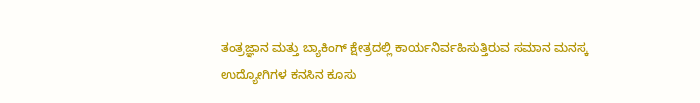ತಂತ್ರಜ್ಞಾನ ಮತ್ತು ಬ್ಯಾಕಿಂಗ್ ಕ್ಷೇತ್ರದಲ್ಲಿ ಕಾರ್ಯನಿರ್ವಹಿಸುತ್ತಿರುವ ಸಮಾನ ಮನಸ್ಕ ಉದ್ಯೋಗಿಗಳ ಕನಸಿನ ಕೂಸು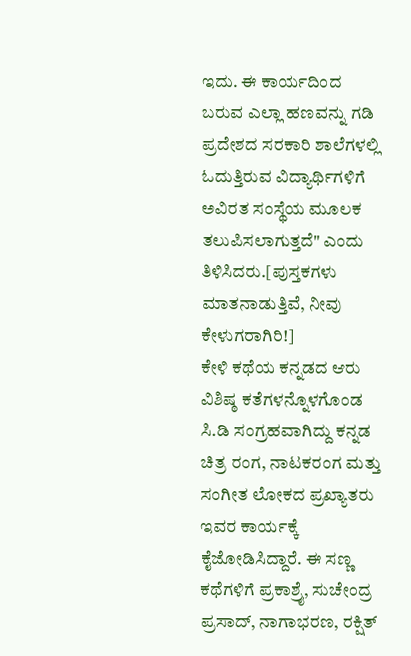ಇದು. ಈ ಕಾರ್ಯದಿಂದ ಬರುವ ಎಲ್ಲಾ ಹಣವನ್ನು ಗಡಿ ಪ್ರದೇಶದ ಸರಕಾರಿ ಶಾಲೆಗಳಲ್ಲಿ ಓದುತ್ತಿರುವ ವಿದ್ಯಾರ್ಥಿಗಳಿಗೆ ಅವಿರತ ಸಂಸ್ಥೆಯ ಮೂಲಕ ತಲುಪಿಸಲಾಗುತ್ತದೆ" ಎಂದು ತಿಳಿಸಿದರು.[ಪುಸ್ತಕಗಳು ಮಾತನಾಡುತ್ತಿವೆ, ನೀವು ಕೇಳುಗರಾಗಿರಿ!]
ಕೇಳಿ ಕಥೆಯ ಕನ್ನಡದ ಆರು ವಿಶಿಷ್ಠ ಕತೆಗಳನ್ನೊಳಗೊಂಡ ಸಿ.ಡಿ ಸಂಗ್ರಹವಾಗಿದ್ದು ಕನ್ನಡ ಚಿತ್ರ ರಂಗ, ನಾಟಕರಂಗ ಮತ್ತು ಸಂಗೀತ ಲೋಕದ ಪ್ರಖ್ಯಾತರು ಇವರ ಕಾರ್ಯಕ್ಕೆ ಕೈಜೋಡಿಸಿದ್ದಾರೆ. ಈ ಸಣ್ಣ ಕಥೆಗಳಿಗೆ ಪ್ರಕಾಶ್ರೈ, ಸುಚೇಂದ್ರ ಪ್ರಸಾದ್, ನಾಗಾಭರಣ, ರಕ್ಷಿತ್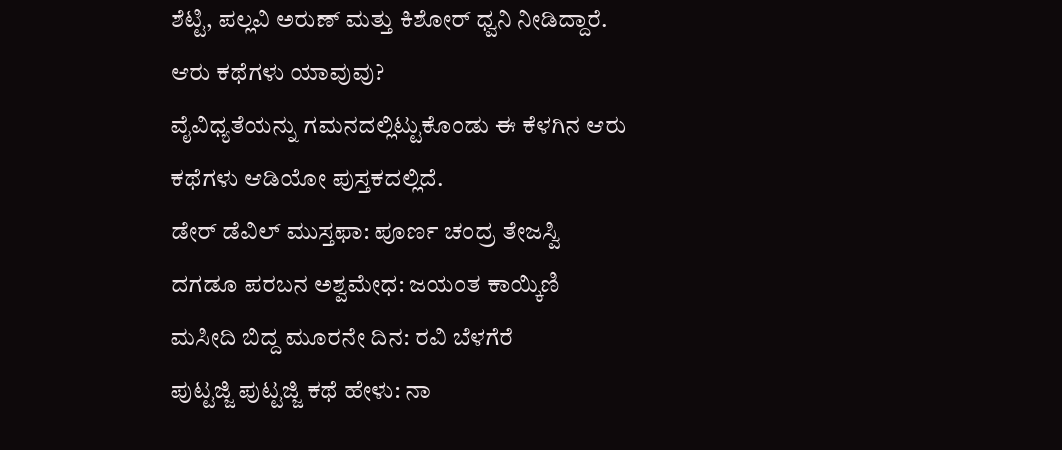ಶೆಟ್ಟಿ, ಪಲ್ಲವಿ ಅರುಣ್ ಮತ್ತು ಕಿಶೋರ್ ಧ್ವನಿ ನೀಡಿದ್ದಾರೆ.
ಆರು ಕಥೆಗಳು ಯಾವುವು?
ವೈವಿಧ್ಯತೆಯನ್ನು ಗಮನದಲ್ಲಿಟ್ಟುಕೊಂಡು ಈ ಕೆಳಗಿನ ಆರು ಕಥೆಗಳು ಆಡಿಯೋ ಪುಸ್ತಕದಲ್ಲಿದೆ.
ಡೇರ್ ಡೆವಿಲ್ ಮುಸ್ತಫಾ: ಪೂರ್ಣ ಚಂದ್ರ ತೇಜಸ್ವಿ
ದಗಡೂ ಪರಬನ ಅಶ್ವಮೇಧ: ಜಯಂತ ಕಾಯ್ಕಿಣಿ
ಮಸೀದಿ ಬಿದ್ದ ಮೂರನೇ ದಿನ: ರವಿ ಬೆಳಗೆರೆ
ಪುಟ್ಟಜ್ಜಿ ಪುಟ್ಟಜ್ಜಿ ಕಥೆ ಹೇಳು: ನಾ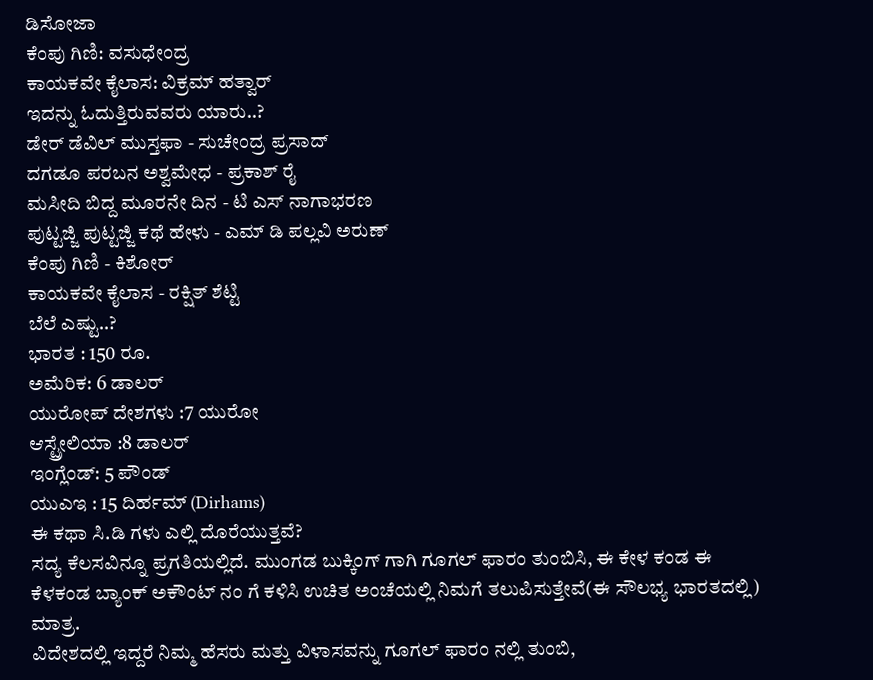ಡಿಸೋಜಾ
ಕೆಂಪು ಗಿಣಿ: ವಸುಧೇಂದ್ರ
ಕಾಯಕವೇ ಕೈಲಾಸ: ವಿಕ್ರಮ್ ಹತ್ವಾರ್
ಇದನ್ನು ಓದುತ್ತಿರುವವರು ಯಾರು..?
ಡೇರ್ ಡೆವಿಲ್ ಮುಸ್ತಫಾ - ಸುಚೇಂದ್ರ ಪ್ರಸಾದ್
ದಗಡೂ ಪರಬನ ಅಶ್ವಮೇಧ - ಪ್ರಕಾಶ್ ರೈ
ಮಸೀದಿ ಬಿದ್ದ ಮೂರನೇ ದಿನ - ಟಿ ಎಸ್ ನಾಗಾಭರಣ
ಪುಟ್ಟಜ್ಜಿ ಪುಟ್ಟಜ್ಜಿ ಕಥೆ ಹೇಳು - ಎಮ್ ಡಿ ಪಲ್ಲವಿ ಅರುಣ್
ಕೆಂಪು ಗಿಣಿ - ಕಿಶೋರ್
ಕಾಯಕವೇ ಕೈಲಾಸ - ರಕ್ಷಿತ್ ಶೆಟ್ಟಿ
ಬೆಲೆ ಎಷ್ಟು..?
ಭಾರತ : 150 ರೂ.
ಅಮೆರಿಕ: 6 ಡಾಲರ್
ಯುರೋಪ್ ದೇಶಗಳು :7 ಯುರೋ
ಆಸ್ಟ್ರೇಲಿಯಾ :8 ಡಾಲರ್
ಇಂಗ್ಲೆಂಡ್: 5 ಪೌಂಡ್
ಯುಎಇ : 15 ದಿರ್ಹಮ್ (Dirhams)
ಈ ಕಥಾ ಸಿ.ಡಿ ಗಳು ಎಲ್ಲಿ ದೊರೆಯುತ್ತವೆ?
ಸದ್ಯ ಕೆಲಸವಿನ್ನೂ ಪ್ರಗತಿಯಲ್ಲಿದೆ. ಮುಂಗಡ ಬುಕ್ಕಿಂಗ್ ಗಾಗಿ ಗೂಗಲ್ ಫಾರಂ ತುಂಬಿಸಿ, ಈ ಕೇಳ ಕಂಡ ಈ ಕೆಳಕಂಡ ಬ್ಯಾಂಕ್ ಅಕೌಂಟ್ ನಂ ಗೆ ಕಳಿಸಿ ಉಚಿತ ಅಂಚೆಯಲ್ಲಿ ನಿಮಗೆ ತಲುಪಿಸುತ್ತೇವೆ(ಈ ಸೌಲಭ್ಯ ಭಾರತದಲ್ಲಿ) ಮಾತ್ರ.
ವಿದೇಶದಲ್ಲಿ ಇದ್ದರೆ ನಿಮ್ಮ ಹೆಸರು ಮತ್ತು ವಿಳಾಸವನ್ನು ಗೂಗಲ್ ಫಾರಂ ನಲ್ಲಿ ತುಂಬಿ,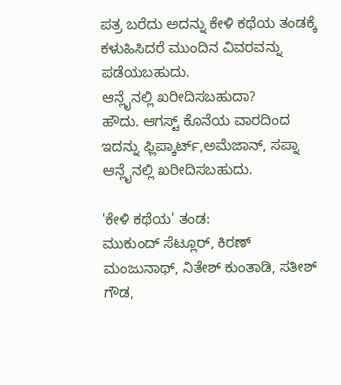ಪತ್ರ ಬರೆದು ಅದನ್ನು ಕೇಳಿ ಕಥೆಯ ತಂಡಕ್ಕೆ ಕಳುಹಿಸಿದರೆ ಮುಂದಿನ ವಿವರವನ್ನು ಪಡೆಯಬಹುದು.
ಆನ್ಲೈನಲ್ಲಿ ಖರೀದಿಸಬಹುದಾ?
ಹೌದು. ಆಗಸ್ಟ್ ಕೊನೆಯ ವಾರದಿಂದ ಇದನ್ನು ಫ್ಲಿಪ್ಕಾರ್ಟ್,ಅಮೆಜಾನ್, ಸಪ್ನಾ ಆನ್ಲೈನಲ್ಲಿ ಖರೀದಿಸಬಹುದು.

'ಕೇಳಿ ಕಥೆಯ' ತಂಡ:
ಮುಕುಂದ್ ಸೆಟ್ಲೂರ್, ಕಿರಣ್ ಮಂಜುನಾಥ್, ನಿತೇಶ್ ಕುಂತಾಡಿ, ಸತೀಶ್ ಗೌಡ,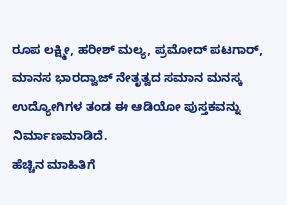ರೂಪ ಲಕ್ಷ್ಮೀ, ಹರೀಶ್ ಮಲ್ಯ, ಪ್ರಮೋದ್ ಪಟಗಾರ್, ಮಾನಸ ಭಾರದ್ವಾಜ್ ನೇತೃತ್ವದ ಸಮಾನ ಮನಸ್ಕ ಉದ್ಯೋಗಿಗಳ ತಂಡ ಈ ಆಡಿಯೋ ಪುಸ್ತಕವನ್ನು ನಿರ್ಮಾಣಮಾಡಿದೆ.
ಹೆಚ್ಚಿನ ಮಾಹಿತಿಗೆ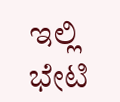ಇಲ್ಲಿ ಭೇಟಿ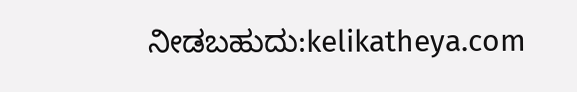ನೀಡಬಹುದು:kelikatheya.com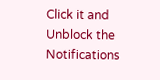Click it and Unblock the Notifications